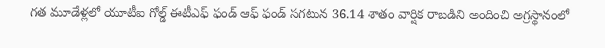గత మూడేళ్లలో యూటీఐ గోల్డ్ ఈటీఎఫ్ ఫండ్ ఆఫ్ ఫండ్ సగటున 36.14 శాతం వార్షిక రాబడిని అందించి అగ్రస్థానంలో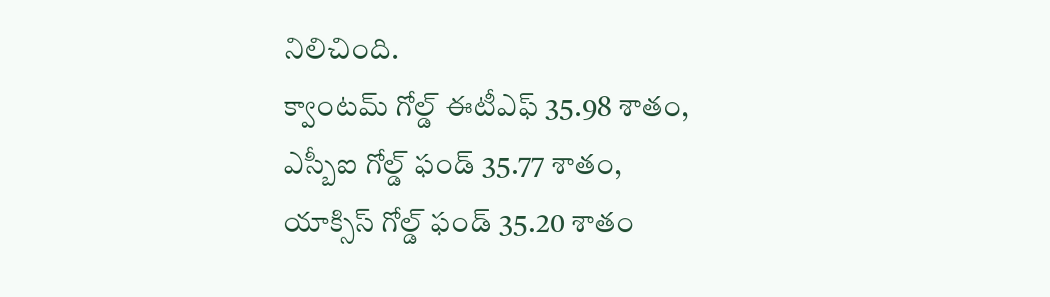నిలిచింది.
క్వాంటమ్ గోల్డ్ ఈటీఎఫ్ 35.98 శాతం, ఎస్బీఐ గోల్డ్ ఫండ్ 35.77 శాతం, యాక్సిస్ గోల్డ్ ఫండ్ 35.20 శాతం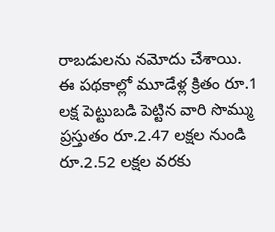రాబడులను నమోదు చేశాయి.
ఈ పథకాల్లో మూడేళ్ల క్రితం రూ.1 లక్ష పెట్టుబడి పెట్టిన వారి సొమ్ము ప్రస్తుతం రూ.2.47 లక్షల నుండి రూ.2.52 లక్షల వరకు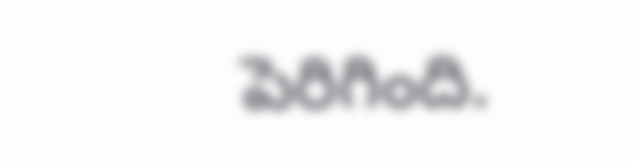పెరిగింది.